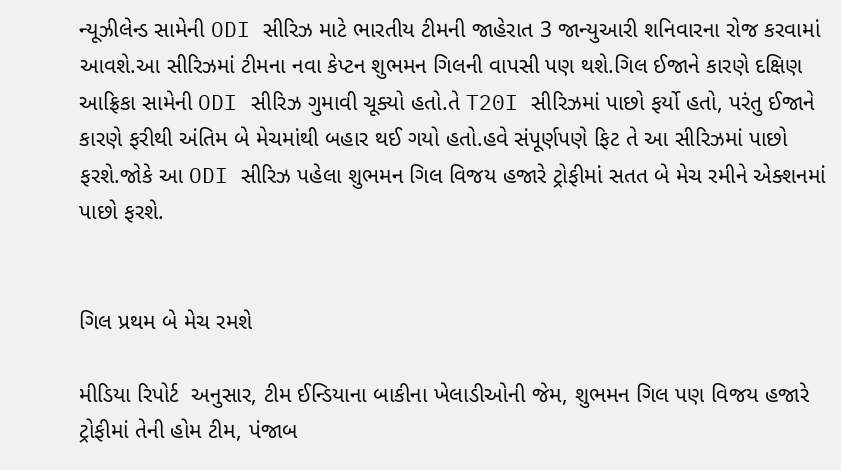ન્યૂઝીલેન્ડ સામેની ODI સીરિઝ માટે ભારતીય ટીમની જાહેરાત 3 જાન્યુઆરી શનિવારના રોજ કરવામાં આવશે.આ સીરિઝમાં ટીમના નવા કેપ્ટન શુભમન ગિલની વાપસી પણ થશે.ગિલ ઈજાને કારણે દક્ષિણ આફ્રિકા સામેની ODI સીરિઝ ગુમાવી ચૂક્યો હતો.તે T20I સીરિઝમાં પાછો ફર્યો હતો, પરંતુ ઈજાને કારણે ફરીથી અંતિમ બે મેચમાંથી બહાર થઈ ગયો હતો.હવે સંપૂર્ણપણે ફિટ તે આ સીરિઝમાં પાછો ફરશે.જોકે આ ODI સીરિઝ પહેલા શુભમન ગિલ વિજય હજારે ટ્રોફીમાં સતત બે મેચ રમીને એક્શનમાં પાછો ફરશે.


ગિલ પ્રથમ બે મેચ રમશે

મીડિયા રિપોર્ટ  અનુસાર, ટીમ ઈન્ડિયાના બાકીના ખેલાડીઓની જેમ, શુભમન ગિલ પણ વિજય હજારે ટ્રોફીમાં તેની હોમ ટીમ, પંજાબ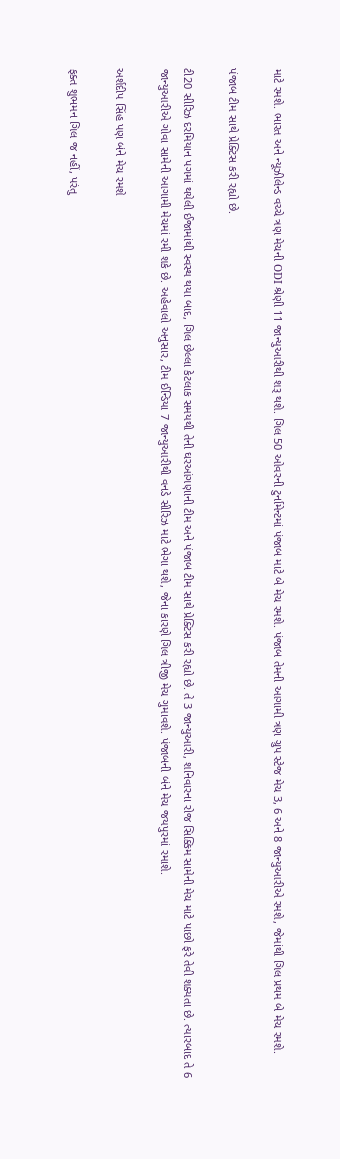માટે રમશે. ભારત અને ન્યૂઝીલેન્ડ વચ્ચે ત્રણ મેચની ODI શ્રેણી 11 જાન્યુઆરીથી શરૂ થશે. ગિલ 50 ઓવરની ટુર્નામેન્ટમાં પંજાબ માટે બે મેચ રમશે. પંજાબ તેમની આગામી ત્રણ ગ્રુપ સ્ટેજ મેચ 3, 6 અને 8 જાન્યુઆરીએ રમશે, જેમાંથી ગિલ પ્રથમ બે મેચ રમશે.

પંજાબ ટીમ સાથે પ્રેક્ટિસ કરી રહ્યો છે.

ટી20 સીરિઝ દરમિયાન પગમાં થયેલી ઈજામાંથી સ્વસ્થ થયા બાદ, ગિલ છેલ્લા કેટલાક સમયથી તેની ઘરઆંગણાની ટીમ અને પંજાબ ટીમ સાથે પ્રેક્ટિસ કરી રહ્યો છે. તે 3 જાન્યુઆરી, શનિવારના રોજ સિક્કિમ સામેની મેચ માટે પાછો ફરે તેવી શક્યતા છે. ત્યારબાદ તે 6 જાન્યુઆરીએ ગોવા સામેની આગામી મેચમાં રમી શકે છે. અહેવાલો અનુસાર, ટીમ ઈન્ડિયા 7 જાન્યુઆરીથી વનડે સીરિઝ માટે ભેગા થશે, જેના કારણે ગિલ ત્રીજી મેચ ગુમાવશે. પંજાબની બંને મેચ જયપુરમાં રમાશે.

અર્શદીપ સિંહ પણ બંને મેચ રમશે

ફક્ત શુભમન ગિલ જ નહીં, પરંતુ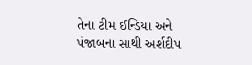તેના ટીમ ઈન્ડિયા અને પંજાબના સાથી અર્શદીપ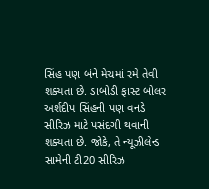સિંહ પણ બંને મેચમાં રમે તેવી શક્યતા છે. ડાબોડી ફાસ્ટ બોલર અર્શદીપ સિંહની પણ વનડે સીરિઝ માટે પસંદગી થવાની શક્યતા છે. જોકે, તે ન્યૂઝીલેન્ડ સામેની ટી20 સીરિઝ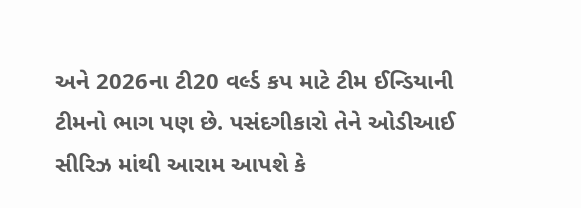અને 2026ના ટી20 વર્લ્ડ કપ માટે ટીમ ઈન્ડિયાની ટીમનો ભાગ પણ છે. પસંદગીકારો તેને ઓડીઆઈ સીરિઝ માંથી આરામ આપશે કે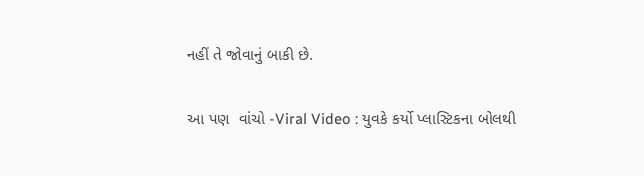નહીં તે જોવાનું બાકી છે.

આ પણ  વાંચો -Viral Video : યુવકે કર્યો પ્લાસ્ટિકના બોલથી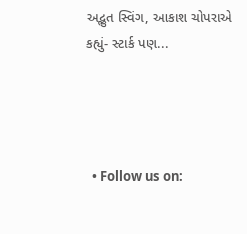અદ્ભુત સ્વિંગ, આકાશ ચોપરાએ કહ્યું- સ્ટાર્ક પણ...




  • Follow us on: